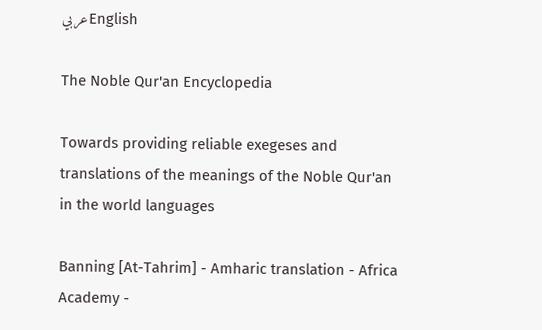عربيEnglish

The Noble Qur'an Encyclopedia

Towards providing reliable exegeses and translations of the meanings of the Noble Qur'an in the world languages

Banning [At-Tahrim] - Amharic translation - Africa Academy -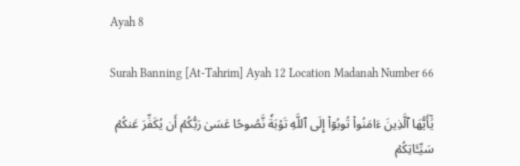Ayah 8

Surah Banning [At-Tahrim] Ayah 12 Location Madanah Number 66

يَٰٓأَيُّهَا ٱلَّذِينَ ءَامَنُواْ تُوبُوٓاْ إِلَى ٱللَّهِ تَوۡبَةٗ نَّصُوحًا عَسَىٰ رَبُّكُمۡ أَن يُكَفِّرَ عَنكُمۡ سَيِّـَٔاتِكُمۡ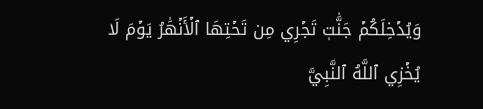وَيُدۡخِلَكُمۡ جَنَّٰتٖ تَجۡرِي مِن تَحۡتِهَا ٱلۡأَنۡهَٰرُ يَوۡمَ لَا يُخۡزِي ٱللَّهُ ٱلنَّبِيَّ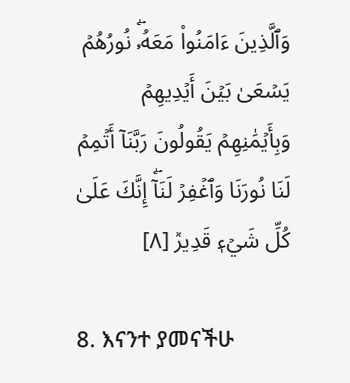وَٱلَّذِينَ ءَامَنُواْ مَعَهُۥۖ نُورُهُمۡ يَسۡعَىٰ بَيۡنَ أَيۡدِيهِمۡ وَبِأَيۡمَٰنِهِمۡ يَقُولُونَ رَبَّنَآ أَتۡمِمۡ لَنَا نُورَنَا وَٱغۡفِرۡ لَنَآۖ إِنَّكَ عَلَىٰ كُلِّ شَيۡءٖ قَدِيرٞ [٨]

8. እናንተ ያመናችሁ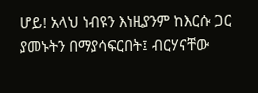ሆይ! አላህ ነብዩን እነዚያንም ከእርሱ ጋር ያመኑትን በማያሳፍርበት፤ ብርሃናቸው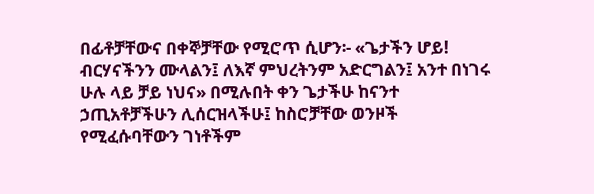በፊቶቻቸውና በቀኞቻቸው የሚሮጥ ሲሆን፡- «ጌታችን ሆይ! ብርሃናችንን ሙላልን፤ ለእኛ ምህረትንም አድርግልን፤ አንተ በነገሩ ሁሉ ላይ ቻይ ነህና» በሚሉበት ቀን ጌታችሁ ከናንተ ኃጢአቶቻችሁን ሊሰርዝላችሁ፤ ከስሮቻቸው ወንዞች የሚፈሱባቸውን ገነቶችም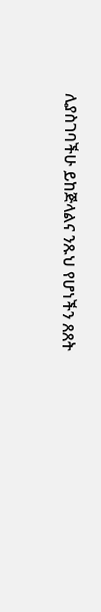ሊያስገባችሁ ይከጅላልና ንጹህ የሆነችን ጸጸት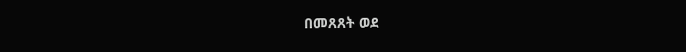በመጸጸት ወደ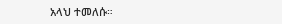አላህ ተመለሱ።